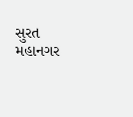સુરત મહાનગર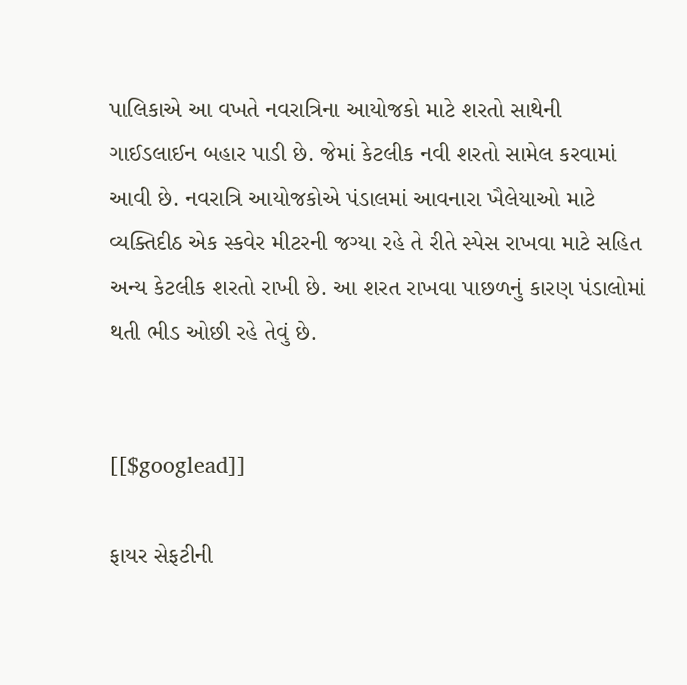પાલિકાએ આ વખતે નવરાત્રિના આયોજકો માટે શરતો સાથેની ગાઈડલાઈન બહાર પાડી છે. જેમાં કેટલીક નવી શરતો સામેલ કરવામાં આવી છે. નવરાત્રિ આયોજકોએ પંડાલમાં આવનારા ખૈલેયાઓ માટે વ્યક્તિદીઠ એક સ્કવેર મીટરની જગ્યા રહે તે રીતે સ્પેસ રાખવા માટે સહિત અન્ય કેટલીક શરતો રાખી છે. આ શરત રાખવા પાછળનું કારણ પંડાલોમાં થતી ભીડ ઓછી રહે તેવું છે.


[[$googlead]]

ફાયર સેફટીની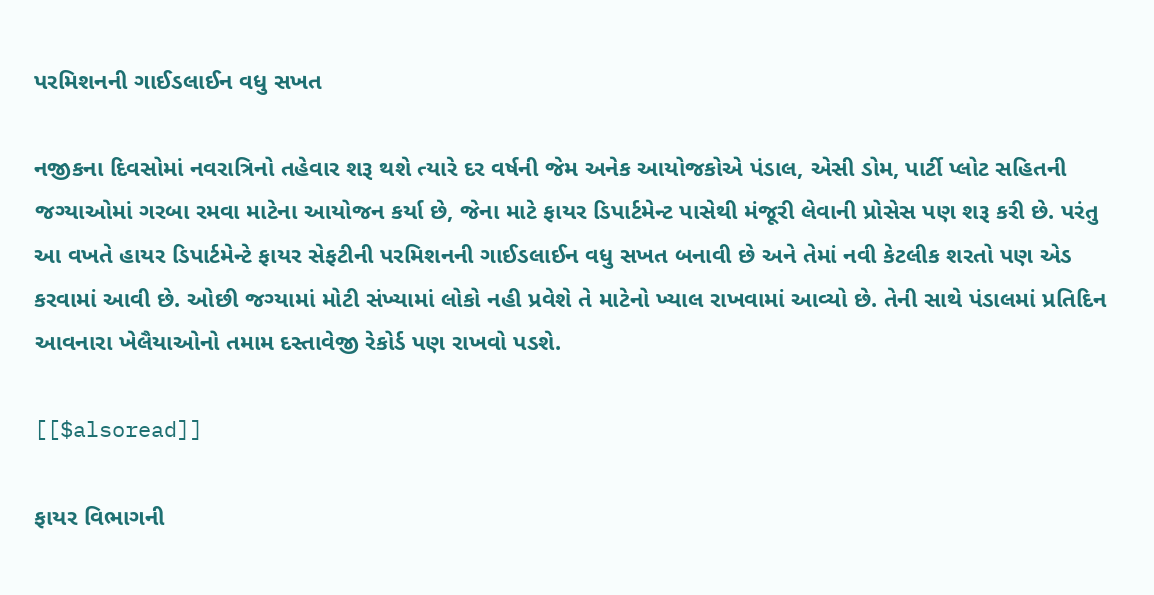પરમિશનની ગાઈડલાઈન વધુ સખત

નજીકના દિવસોમાં નવરાત્રિનો તહેવાર શરૂ થશે ત્યારે દર વર્ષની જેમ અનેક આયોજકોએ પંડાલ, એસી ડોમ, પાર્ટી પ્લોટ સહિતની જગ્યાઓમાં ગરબા રમવા માટેના આયોજન કર્યા છે, જેના માટે ફાયર ડિપાર્ટમેન્ટ પાસેથી મંજૂરી લેવાની પ્રોસેસ પણ શરૂ કરી છે. પરંતુ આ વખતે હાયર ડિપાર્ટમેન્ટે ફાયર સેફટીની પરમિશનની ગાઈડલાઈન વધુ સખત બનાવી છે અને તેમાં નવી કેટલીક શરતો પણ એડ કરવામાં આવી છે. ઓછી જગ્યામાં મોટી સંખ્યામાં લોકો નહી પ્રવેશે તે માટેનો ખ્યાલ રાખવામાં આવ્યો છે. તેની સાથે પંડાલમાં પ્રતિદિન આવનારા ખેલૈયાઓનો તમામ દસ્તાવેજી રેકોર્ડ પણ રાખવો પડશે.

[[$alsoread]]

ફાયર વિભાગની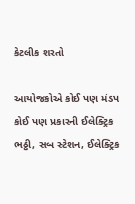કેટલીક શરતો

આયોજકોએ કોઈ પણ મંડપ કોઈ પણ પ્રકારની ઈલેક્ટ્રિક ભઠ્ઠી, સબ સ્ટેશન, ઈલેક્ટ્રિક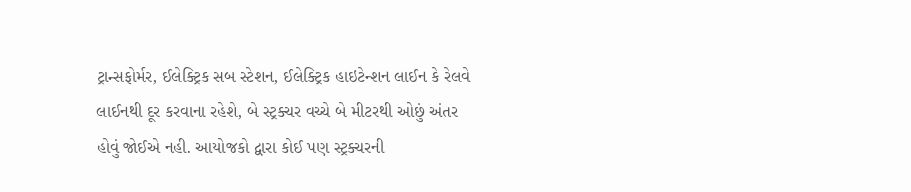ટ્રાન્સફોર્મર, ઈલેક્ટ્રિક સબ સ્ટેશન, ઈલેક્ટ્રિક હાઇટેન્શન લાઈન કે રેલવે લાઈનથી દૂર કરવાના રહેશે, બે સ્ટ્રક્ચર વચ્ચે બે મીટરથી ઓછું અંતર હોવું જોઈએ નહી. આયોજકો દ્વારા કોઈ પણ સ્ટ્રક્ચરની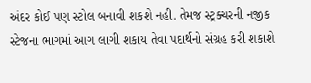અંદર કોઈ પણ સ્ટોલ બનાવી શકશે નહી. તેમજ સ્ટ્રક્ચરની નજીક સ્ટેજના ભાગમાં આગ લાગી શકાય તેવા પદાર્થનો સંગ્રહ કરી શકાશે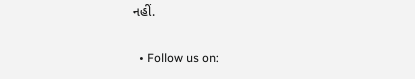નહીં.

  • Follow us on: